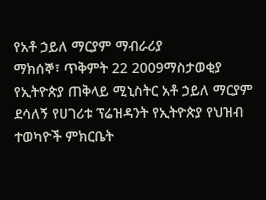የአቶ ኃይለ ማርያም ማብራሪያ
ማክሰኞ፣ ጥቅምት 22 2009ማስታወቂያ
የኢትዮጵያ ጠቅላይ ሚኒስትር አቶ ኃይለ ማርያም ደሳለኝ የሀገሪቱ ፕሬዝዳንት የኢትዮጵያ የህዝብ ተወካዮች ምክርቤት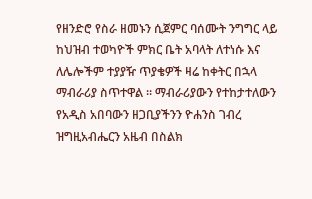የዘንድሮ የስራ ዘመኑን ሲጀምር ባሰሙት ንግግር ላይ ከህዝብ ተወካዮች ምክር ቤት አባላት ለተነሱ እና ለሌሎችም ተያያዥ ጥያቄዎች ዛሬ ከቀትር በኋላ ማብራሪያ ስጥተዋል ። ማብራሪያውን የተከታተለውን የአዲስ አበባውን ዘጋቢያችንን ዮሐንስ ገብረ ዝግዚአብሔርን አዜብ በስልክ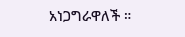አነጋግራዋለች ።